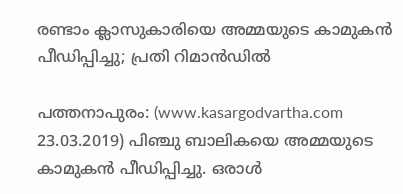രണ്ടാം ക്ലാസുകാരിയെ അമ്മയുടെ കാമുകന്‍ പീഡിപ്പിച്ചു; പ്രതി റിമാന്‍ഡില്‍

പത്തനാപുരം: (www.kasargodvartha.com 23.03.2019) പിഞ്ചു ബാലികയെ അമ്മയുടെ കാമുകന്‍ പീഡിപ്പിച്ചു. ഒരാള്‍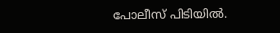പോലീസ് പിടിയില്‍.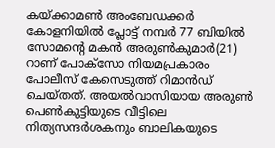കയ്ക്കാമണ്‍ അംബേഡക്കര്‍ കോളനിയില്‍ പ്ലോട്ട് നമ്പര്‍ 77 ബിയില്‍ സോമന്റെ മകന്‍ അരുണ്‍കുമാര്‍(21) റാണ് പോക്‌സോ നിയമപ്രകാരം പോലീസ് കേസെടുത്ത് റിമാന്‍ഡ് ചെയ്തത്. അയല്‍വാസിയായ അരുണ്‍ പെണ്‍കുട്ടിയുടെ വീട്ടിലെ നിത്യസന്ദര്‍ശകനും ബാലികയുടെ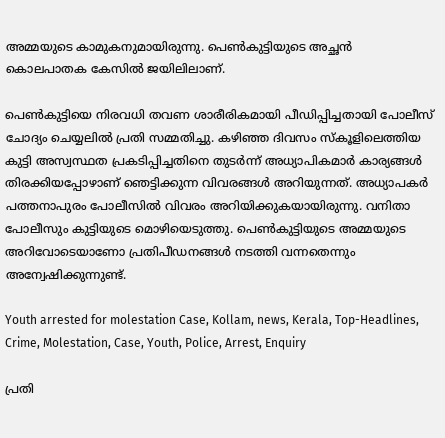അമ്മയുടെ കാമുകനുമായിരുന്നു. പെണ്‍കുട്ടിയുടെ അച്ഛന്‍ കൊലപാതക കേസില്‍ ജയിലിലാണ്.

പെണ്‍കുട്ടിയെ നിരവധി തവണ ശാരീരികമായി പീഡിപ്പിച്ചതായി പോലീസ് ചോദ്യം ചെയ്യലില്‍ പ്രതി സമ്മതിച്ചു. കഴിഞ്ഞ ദിവസം സ്‌കൂളിലെത്തിയ കുട്ടി അസ്വസ്ഥത പ്രകടിപ്പിച്ചതിനെ തുടര്‍ന്ന് അധ്യാപികമാര്‍ കാര്യങ്ങള്‍ തിരക്കിയപ്പോഴാണ് ഞെട്ടിക്കുന്ന വിവരങ്ങള്‍ അറിയുന്നത്. അധ്യാപകര്‍ പത്തനാപുരം പോലീസില്‍ വിവരം അറിയിക്കുകയായിരുന്നു. വനിതാ പോലീസും കുട്ടിയുടെ മൊഴിയെടുത്തു. പെണ്‍കുട്ടിയുടെ അമ്മയുടെ അറിവോടെയാണോ പ്രതിപീഡനങ്ങള്‍ നടത്തി വന്നതെന്നും അന്വേഷിക്കുന്നുണ്ട്.

Youth arrested for molestation Case, Kollam, news, Kerala, Top-Headlines, Crime, Molestation, Case, Youth, Police, Arrest, Enquiry

പ്രതി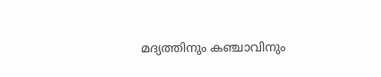മദ്യത്തിനും കഞ്ചാവിനും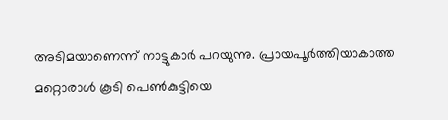അടിമയാണെന്ന് നാട്ടുകാര്‍ പറയുന്നു. പ്രായപൂര്‍ത്തിയാകാത്ത മറ്റൊരാള്‍ കൂടി പെണ്‍കുട്ടിയെ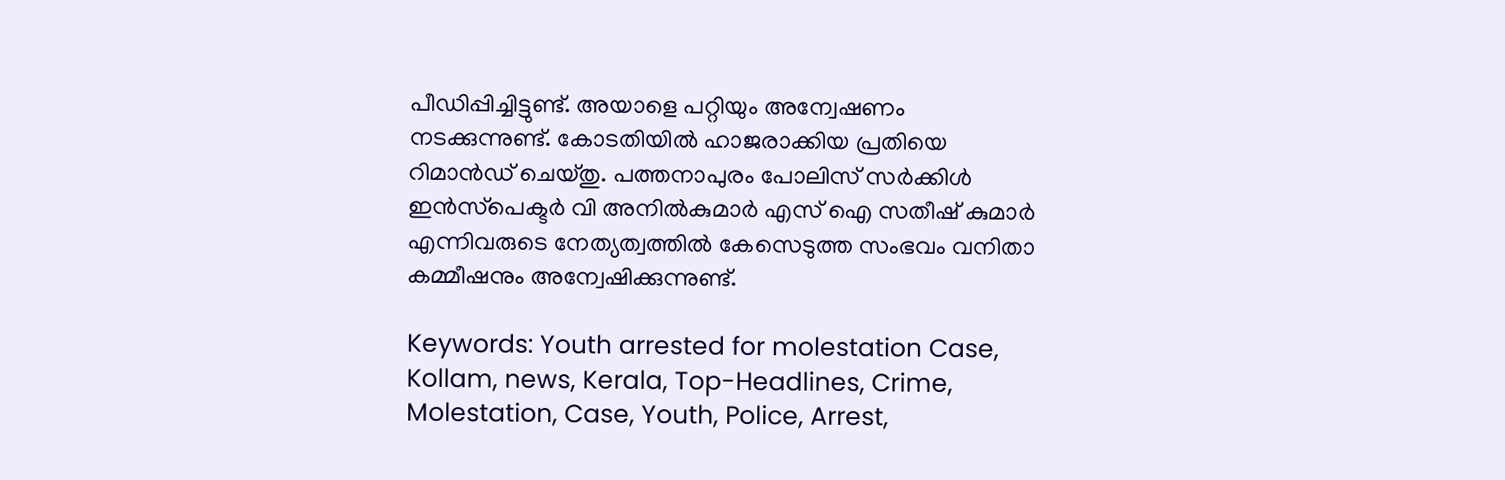പീഡിപ്പിച്ചിട്ടുണ്ട്. അയാളെ പറ്റിയും അന്വേഷണം നടക്കുന്നുണ്ട്. കോടതിയില്‍ ഹാജരാക്കിയ പ്രതിയെ റിമാന്‍ഡ് ചെയ്തു. പത്തനാപുരം പോലിസ് സര്‍ക്കിള്‍ ഇന്‍സ്‌പെക്ടര്‍ വി അനില്‍കുമാര്‍ എസ് ഐ സതീഷ് കുമാര്‍ എന്നിവരുടെ നേത്യത്വത്തില്‍ കേസെടുത്ത സംഭവം വനിതാ കമ്മീഷനും അന്വേഷിക്കുന്നുണ്ട്.

Keywords: Youth arrested for molestation Case, Kollam, news, Kerala, Top-Headlines, Crime, Molestation, Case, Youth, Police, Arrest,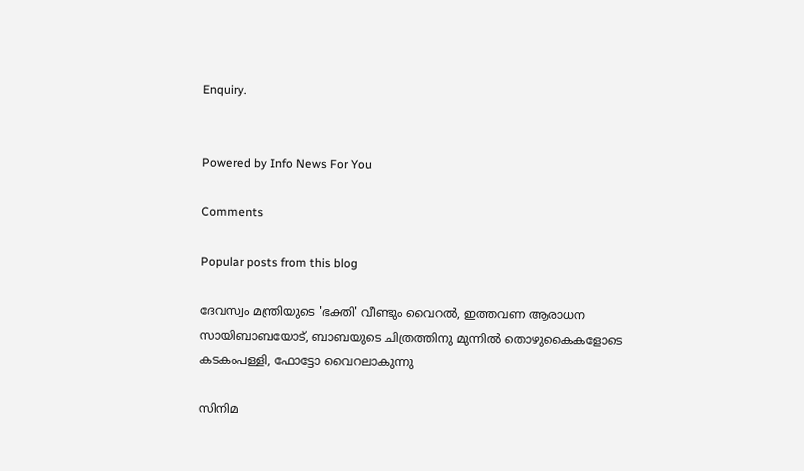Enquiry.


Powered by Info News For You

Comments

Popular posts from this blog

ദേവസ്വം മന്ത്രിയുടെ 'ഭക്തി' വീണ്ടും വൈറല്‍, ഇത്തവണ ആരാധന സായിബാബയോട്, ബാബയുടെ ചിത്രത്തിനു മുന്നില്‍ തൊഴുകൈകളോടെ കടകംപള്ളി, ഫോട്ടോ വൈറലാകുന്നു

സിനിമ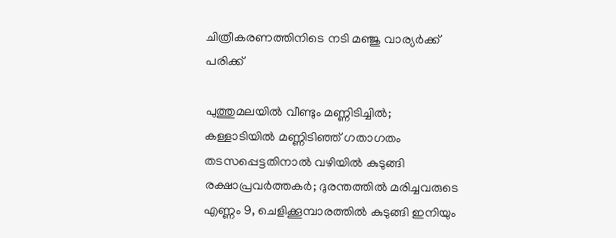ചിത്രീകരണത്തിനിടെ നടി മഞ്ജു വാര്യര്‍ക്ക് പരിക്ക്

പുത്തുമലയില്‍ വീണ്ടും മണ്ണിടിച്ചില്‍; കള്ളാടിയില്‍ മണ്ണിടിഞ്ഞ് ഗതാഗതം തടസപ്പെട്ടതിനാല്‍ വഴിയില്‍ കുടുങ്ങി രക്ഷാപ്രവര്‍ത്തകര്‍; ദുരന്തത്തില്‍ മരിച്ചവരുടെ എണ്ണം 9, ചെളിക്കൂമ്പാരത്തില്‍ കുടുങ്ങി ഇനിയും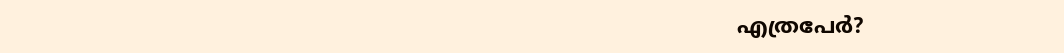എത്രപേര്‍?